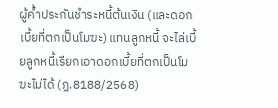ผู้ค้ำประกันชำระหนี้ต้นเงิน (และดอกเบี้ยที่ตกเป็นโมฆะ) แทนลูกหนี้ จะไล่เบี้ยลูกหนี้เรียกเอาดอกเบี้ยที่ตกเป็นโมฆะไม่ได้ (ฎ.8188/2568)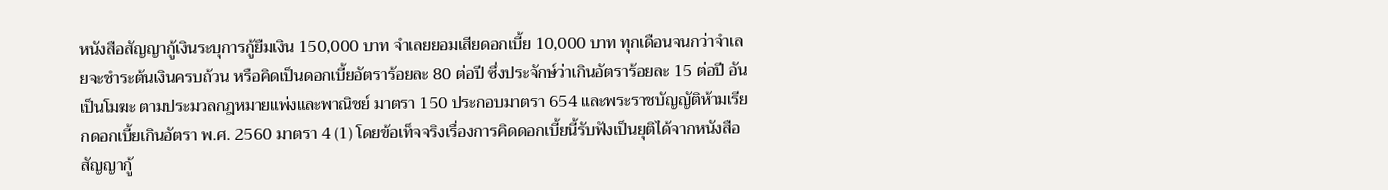หนังสือสัญญากู้เงินระบุการกู้ยืมเงิน 150,000 บาท จำเลยยอมเสียดอกเบี้ย 10,000 บาท ทุกเดือนจนกว่าจำเลยจะชำระต้นเงินครบถ้วน หรือคิดเป็นดอกเบี้ยอัตราร้อยละ 80 ต่อปี ซึ่งประจักษ์ว่าเกินอัตราร้อยละ 15 ต่อปี อันเป็นโมฆะ ตามประมวลกฎหมายแพ่งและพาณิชย์ มาตรา 150 ประกอบมาตรา 654 และพระราชบัญญัติห้ามเรียกดอกเบี้ยเกินอัตรา พ.ศ. 2560 มาตรา 4 (1) โดยข้อเท็จจริงเรื่องการคิดดอกเบี้ยนี้รับฟังเป็นยุติได้จากหนังสือสัญญากู้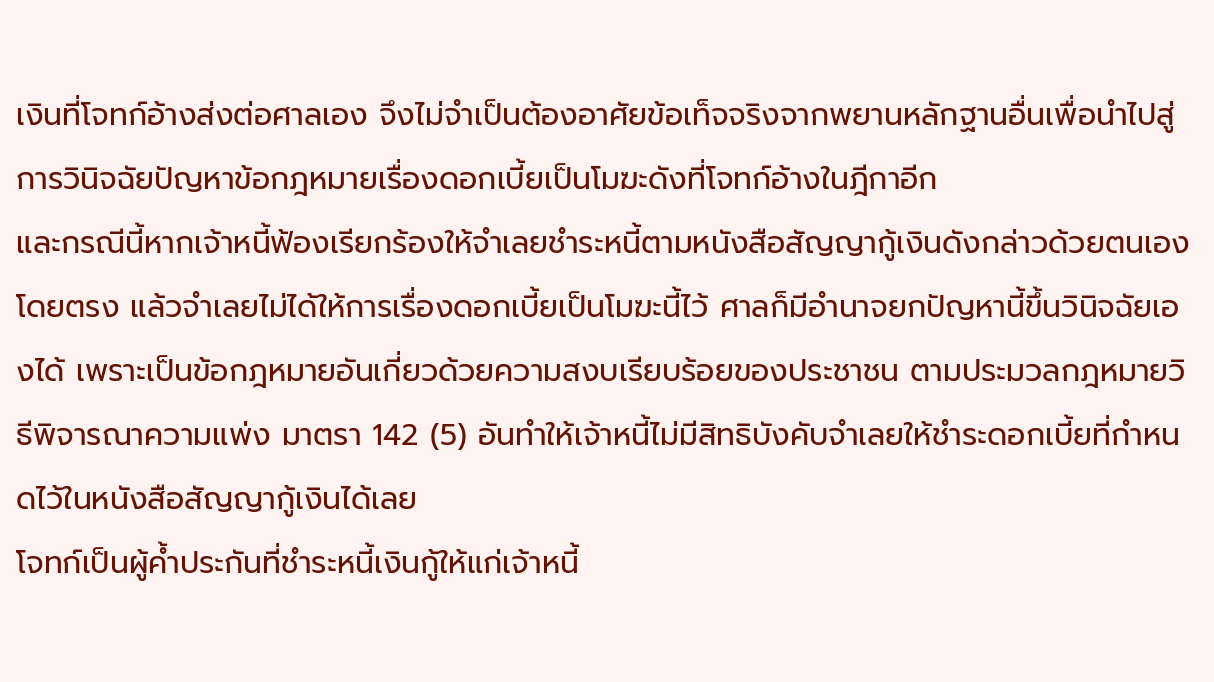เงินที่โจทก์อ้างส่งต่อศาลเอง จึงไม่จำเป็นต้องอาศัยข้อเท็จจริงจากพยานหลักฐานอื่นเพื่อนำไปสู่การวินิจฉัยปัญหาข้อกฎหมายเรื่องดอกเบี้ยเป็นโมฆะดังที่โจทก์อ้างในฎีกาอีก
และกรณีนี้หากเจ้าหนี้ฟ้องเรียกร้องให้จำเลยชำระหนี้ตามหนังสือสัญญากู้เงินดังกล่าวด้วยตนเองโดยตรง แล้วจำเลยไม่ได้ให้การเรื่องดอกเบี้ยเป็นโมฆะนี้ไว้ ศาลก็มีอำนาจยกปัญหานี้ขึ้นวินิจฉัยเองได้ เพราะเป็นข้อกฎหมายอันเกี่ยวด้วยความสงบเรียบร้อยของประชาชน ตามประมวลกฎหมายวิธีพิจารณาความแพ่ง มาตรา 142 (5) อันทำให้เจ้าหนี้ไม่มีสิทธิบังคับจำเลยให้ชำระดอกเบี้ยที่กำหนดไว้ในหนังสือสัญญากู้เงินได้เลย
โจทก์เป็นผู้ค้ำประกันที่ชำระหนี้เงินกู้ให้แก่เจ้าหนี้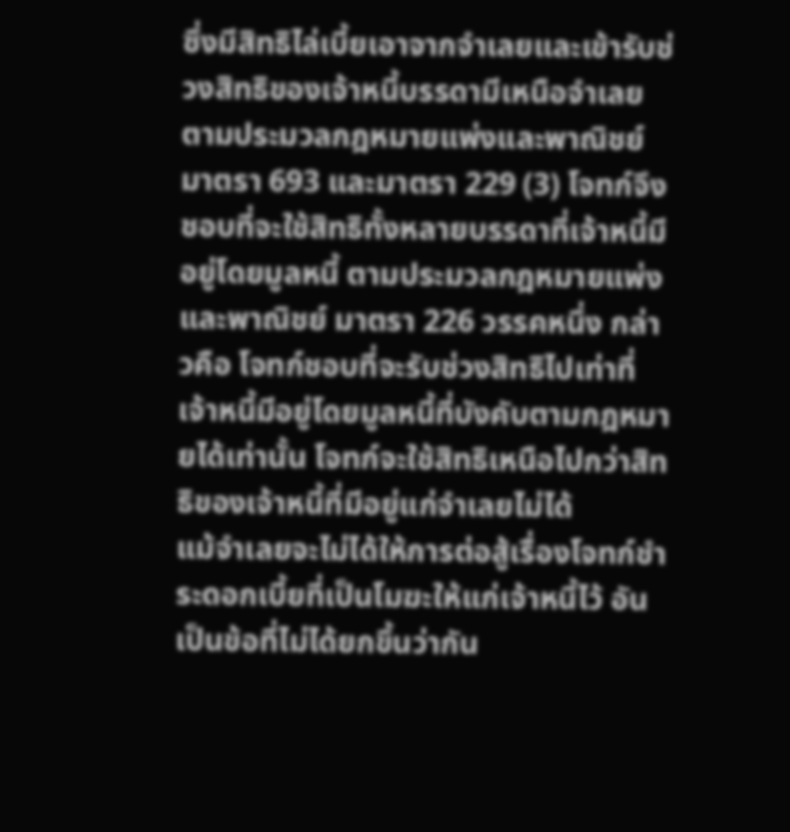ซึ่งมีสิทธิไล่เบี้ยเอาจากจำเลยและเข้ารับช่วงสิทธิของเจ้าหนี้บรรดามีเหนือจำเลย ตามประมวลกฎหมายแพ่งและพาณิชย์ มาตรา 693 และมาตรา 229 (3) โจทก์จึงชอบที่จะใช้สิทธิทั้งหลายบรรดาที่เจ้าหนี้มีอยู่โดยมูลหนี้ ตามประมวลกฎหมายแพ่งและพาณิชย์ มาตรา 226 วรรคหนึ่ง กล่าวคือ โจทก์ชอบที่จะรับช่วงสิทธิไปเท่าที่เจ้าหนี้มีอยู่โดยมูลหนี้ที่บังคับตามกฎหมายได้เท่านั้น โจทก์จะใช้สิทธิเหนือไปกว่าสิทธิของเจ้าหนี้ที่มีอยู่แก่จำเลยไม่ได้
แม้จำเลยจะไม่ได้ให้การต่อสู้เรื่องโจทก์ชำระดอกเบี้ยที่เป็นโมฆะให้แก่เจ้าหนี้ไว้ อันเป็นข้อที่ไม่ได้ยกขึ้นว่ากัน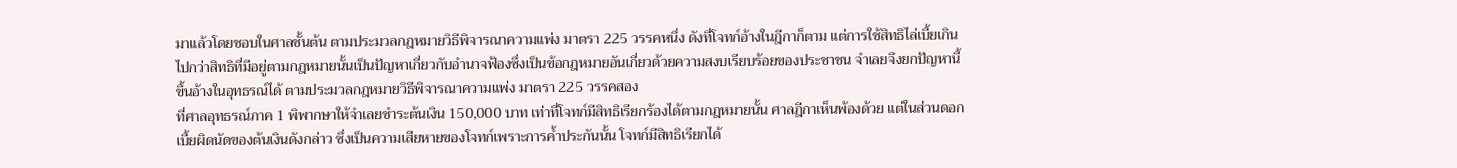มาแล้วโดยชอบในศาลชั้นต้น ตามประมวลกฎหมายวิธีพิจารณาความแพ่ง มาตรา 225 วรรคหนึ่ง ดังที่โจทก์อ้างในฎีกาก็ตาม แต่การใช้สิทธิไล่เบี้ยเกินไปกว่าสิทธิที่มีอยู่ตามกฎหมายนั้นเป็นปัญหาเกี่ยวกับอำนาจฟ้องซึ่งเป็นข้อกฎหมายอันเกี่ยวด้วยความสงบเรียบร้อยของประชาชน จำเลยจึงยกปัญหานี้ขึ้นอ้างในอุทธรณ์ได้ ตามประมวลกฎหมายวิธีพิจารณาความแพ่ง มาตรา 225 วรรคสอง
ที่ศาลอุทธรณ์ภาค 1 พิพากษาให้จำเลยชำระต้นเงิน 150,000 บาท เท่าที่โจทก์มีสิทธิเรียกร้องได้ตามกฎหมายนั้น ศาลฎีกาเห็นพ้องด้วย แต่ในส่วนดอกเบี้ยผิดนัดของต้นเงินดังกล่าว ซึ่งเป็นความเสียหายของโจทก์เพราะการค้ำประกันนั้น โจทก์มีสิทธิเรียกได้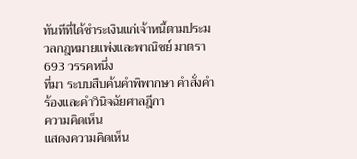ทันทีที่ได้ชำระเงินแก่เจ้าหนี้ตามประมวลกฎหมายแพ่งและพาณิชย์ มาตรา 693 วรรคหนึ่ง
ที่มา ระบบสืบค้นคำพิพากษา คำสั่งคำร้องและคำวินิจฉัยศาลฎีกา
ความคิดเห็น
แสดงความคิดเห็น